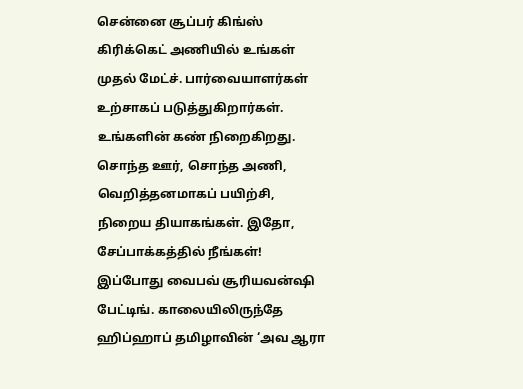சென்னை சூப்பர் கிங்ஸ் கிரிக்கெட் அணியில் உங்கள் முதல் மேட்ச். பார்வையாளர்கள் உற்சாகப் படுத்துகிறார்கள். உங்களின் கண் நிறைகிறது. சொந்த ஊர், சொந்த அணி, வெறித்தனமாகப் பயிற்சி, நிறைய தியாகங்கள். இதோ, சேப்பாக்கத்தில் நீங்கள்!
இப்போது வைபவ் சூரியவன்ஷி பேட்டிங். காலையிலிருந்தே ஹிப்ஹாப் தமிழாவின் ‘அவ ஆரா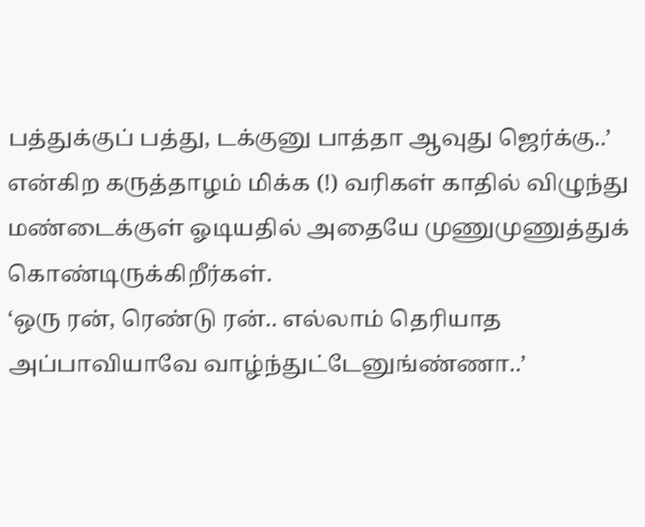பத்துக்குப் பத்து, டக்குனு பாத்தா ஆவுது ஜெர்க்கு..’ என்கிற கருத்தாழம் மிக்க (!) வரிகள் காதில் விழுந்து மண்டைக்குள் ஓடியதில் அதையே முணுமுணுத்துக் கொண்டிருக்கிறீர்கள்.
‘ஒரு ரன், ரெண்டு ரன்.. எல்லாம் தெரியாத அப்பாவியாவே வாழ்ந்துட்டேனுங்ண்ணா..’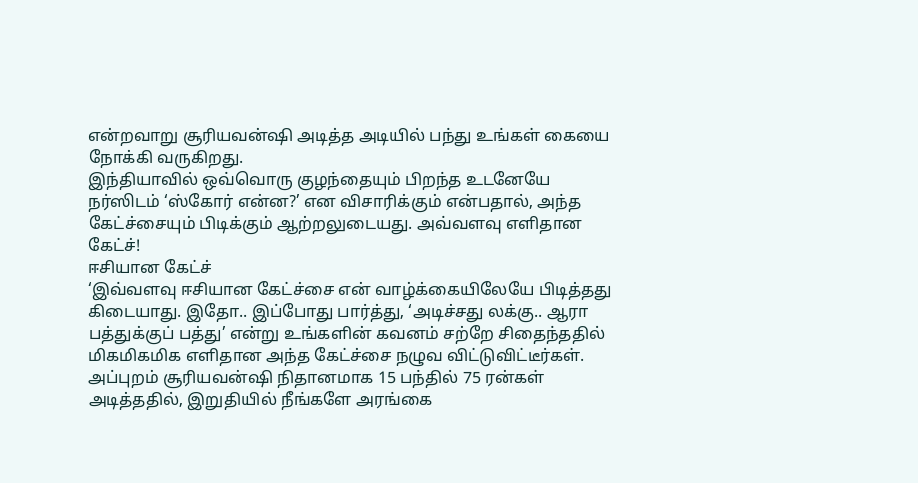என்றவாறு சூரியவன்ஷி அடித்த அடியில் பந்து உங்கள் கையை நோக்கி வருகிறது.
இந்தியாவில் ஒவ்வொரு குழந்தையும் பிறந்த உடனேயே நர்ஸிடம் ‘ஸ்கோர் என்ன?’ என விசாரிக்கும் என்பதால், அந்த கேட்ச்சையும் பிடிக்கும் ஆற்றலுடையது. அவ்வளவு எளிதான கேட்ச்!
ஈசியான கேட்ச்
‘இவ்வளவு ஈசியான கேட்ச்சை என் வாழ்க்கையிலேயே பிடித்தது கிடையாது. இதோ.. இப்போது பார்த்து, ‘அடிச்சது லக்கு.. ஆரா பத்துக்குப் பத்து’ என்று உங்களின் கவனம் சற்றே சிதைந்ததில் மிகமிகமிக எளிதான அந்த கேட்ச்சை நழுவ விட்டுவிட்டீர்கள்.
அப்புறம் சூரியவன்ஷி நிதானமாக 15 பந்தில் 75 ரன்கள் அடித்ததில், இறுதியில் நீங்களே அரங்கை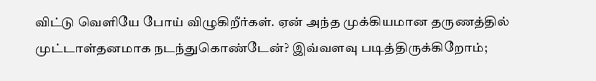விட்டு வெளியே போய் விழுகிறீர்கள். ஏன் அந்த முக்கியமான தருணத்தில் முட்டாள்தனமாக நடந்துகொண்டேன்? இவ்வளவு படித்திருக்கிறோம்;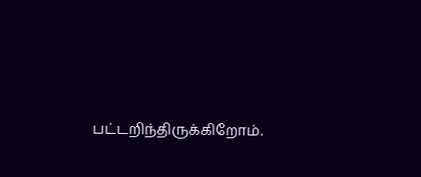பட்டறிந்திருக்கிறோம்.